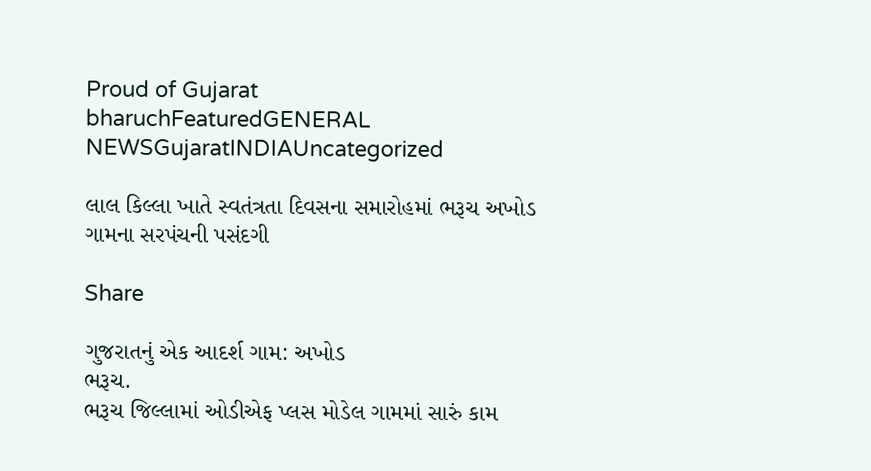Proud of Gujarat
bharuchFeaturedGENERAL NEWSGujaratINDIAUncategorized

લાલ કિલ્લા ખાતે સ્વતંત્રતા દિવસના સમારોહમાં ભરૂચ અખોડ ગામના સરપંચની પસંદગી

Share

ગુજરાતનું એક આદર્શ ગામ: અખોડ
ભરૂચ.
ભરૂચ જિલ્લામાં ઓડીએફ પ્લસ મોડેલ ગામમાં સારું કામ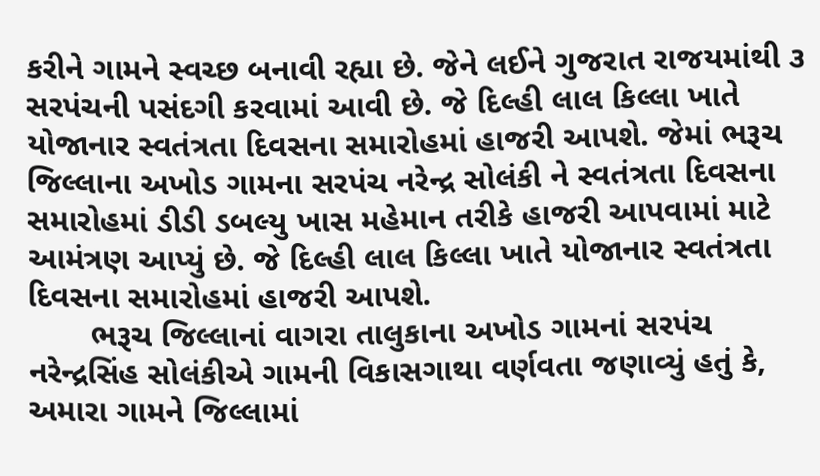કરીને ગામને સ્વચ્છ બનાવી રહ્યા છે. જેને લઈને ગુજરાત રાજયમાંથી ૩ સરપંચની પસંદગી કરવામાં આવી છે. જે દિલ્હી લાલ કિલ્લા ખાતે યોજાનાર સ્વતંત્રતા દિવસના સમારોહમાં હાજરી આપશે. જેમાં ભરૂચ જિલ્લાના અખોડ ગામના સરપંચ નરેન્દ્ર સોલંકી ને સ્વતંત્રતા દિવસના સમારોહમાં ડીડી ડબલ્યુ ખાસ મહેમાન તરીકે હાજરી આપવામાં માટે આમંત્રણ આપ્યું છે. જે દિલ્હી લાલ કિલ્લા ખાતે યોજાનાર સ્વતંત્રતા દિવસના સમારોહમાં હાજરી આપશે.
       ભરૂચ જિલ્લાનાં વાગરા તાલુકાના અખોડ ગામનાં સરપંચ નરેન્દ્રસિંહ સોલંકીએ ગામની વિકાસગાથા વર્ણવતા જણાવ્યું હતું કે, અમારા ગામને જિલ્લામાં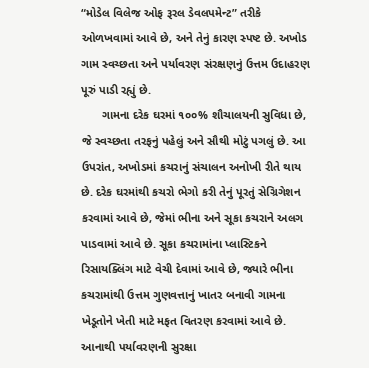“મોડેલ વિલેજ ઓફ રૂરલ ડેવલપમેન્ટ” તરીકે ઓળખવામાં આવે છે, અને તેનું કારણ સ્પષ્ટ છે. અખોડ ગામ સ્વચ્છતા અને પર્યાવરણ સંરક્ષણનું ઉત્તમ ઉદાહરણ પૂરું પાડી રહ્યું છે.
      ગામના દરેક ઘરમાં ૧૦૦% શૌચાલયની સુવિધા છે, જે સ્વચ્છતા તરફનું પહેલું અને સૌથી મોટું પગલું છે. આ ઉપરાંત, અખોડમાં કચરાનું સંચાલન અનોખી રીતે થાય છે. દરેક ઘરમાંથી કચરો ભેગો કરી તેનું પૂરતું સેગ્રિગેશન કરવામાં આવે છે, જેમાં ભીના અને સૂકા કચરાને અલગ પાડવામાં આવે છે. સૂકા કચરામાંના પ્લાસ્ટિકને રિસાયક્લિંગ માટે વેચી દેવામાં આવે છે, જ્યારે ભીના કચરામાંથી ઉત્તમ ગુણવત્તાનું ખાતર બનાવી ગામના ખેડૂતોને ખેતી માટે મફત વિતરણ કરવામાં આવે છે. આનાથી પર્યાવરણની સુરક્ષા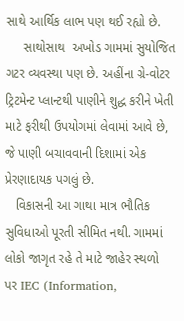સાથે આર્થિક લાભ પણ થઈ રહ્યો છે.
     સાથોસાથ  અખોડ ગામમાં સુયોજિત ગટર વ્યવસ્થા પણ છે. અહીંના ગ્રે-વોટર ટ્રિટમેન્ટ પ્લાન્ટથી પાણીને શુદ્ધ કરીને ખેતી માટે ફરીથી ઉપયોગમાં લેવામાં આવે છે, જે પાણી બચાવવાની દિશામાં એક પ્રેરણાદાયક પગલું છે.
   વિકાસની આ ગાથા માત્ર ભૌતિક સુવિધાઓ પૂરતી સીમિત નથી. ગામમાં લોકો જાગૃત રહે તે માટે જાહેર સ્થળો પર IEC (Information,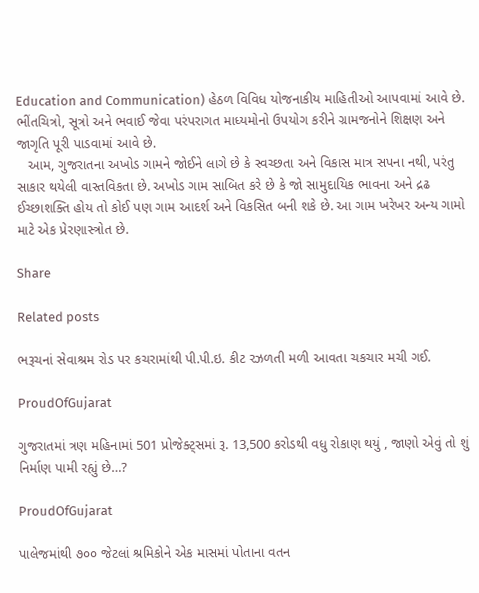Education and Communication) હેઠળ વિવિધ યોજનાકીય માહિતીઓ આપવામાં આવે છે. ભીંતચિત્રો, સૂત્રો અને ભવાઈ જેવા પરંપરાગત માધ્યમોનો ઉપયોગ કરીને ગ્રામજનોને શિક્ષણ અને જાગૃતિ પૂરી પાડવામાં આવે છે.
   આમ, ગુજરાતના અખોડ ગામને જોઈને લાગે છે કે સ્વચ્છતા અને વિકાસ માત્ર સપના નથી, પરંતુ સાકાર થયેલી વાસ્તવિકતા છે. અખોડ ગામ સાબિત કરે છે કે જો સામુદાયિક ભાવના અને દ્રઢ ઈચ્છાશક્તિ હોય તો કોઈ પણ ગામ આદર્શ અને વિકસિત બની શકે છે. આ ગામ ખરેખર અન્ય ગામો માટે એક પ્રેરણાસ્ત્રોત છે.

Share

Related posts

ભરૂચનાં સેવાશ્રમ રોડ પર કચરામાંથી પી.પી.ઇ. કીટ રઝળતી મળી આવતા ચકચાર મચી ગઈ.

ProudOfGujarat

ગુજરાતમાં ત્રણ મહિનામાં 501 પ્રોજેક્ટ્સમાં રૂ. 13,500 કરોડથી વધુ રોકાણ થયું , જાણો એવું તો શું નિર્માણ પામી રહ્યું છે…?

ProudOfGujarat

પાલેજમાંથી ૭૦૦ જેટલાં શ્રમિકોને એક માસમાં પોતાના વતન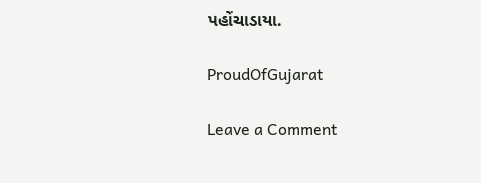પહોંચાડાયા.

ProudOfGujarat

Leave a Comment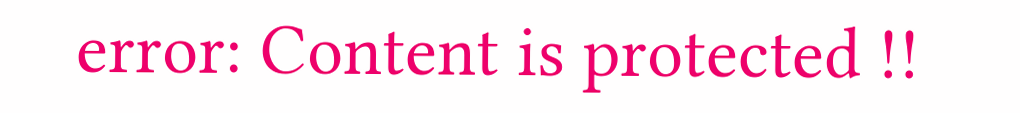error: Content is protected !!